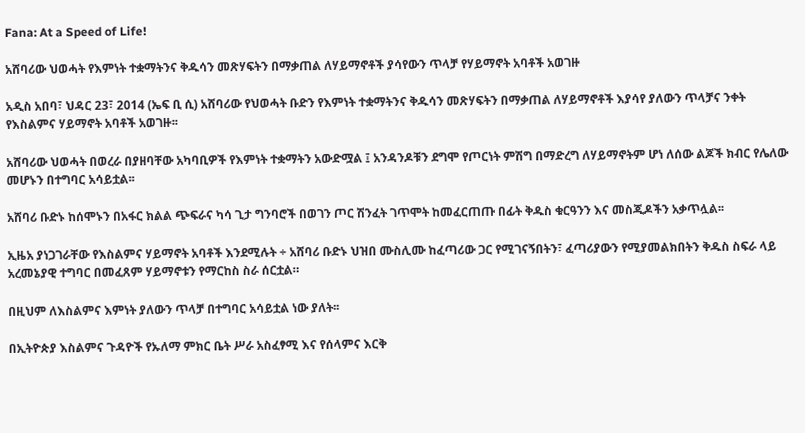Fana: At a Speed of Life!

አሸባሪው ህወሓት የእምነት ተቋማትንና ቅዱሳን መጽሃፍትን በማቃጠል ለሃይማኖቶች ያሳየውን ጥላቻ የሃይማኖት አባቶች አወገዙ

አዲስ አበባ፣ ህዳር 23፣ 2014 (ኤፍ ቢ ሲ) አሸባሪው የህወሓት ቡድን የእምነት ተቋማትንና ቅዱሳን መጽሃፍትን በማቃጠል ለሃይማኖቶች እያሳየ ያለውን ጥላቻና ንቀት የእስልምና ሃይማኖት አባቶች አወገዙ፡፡

አሸባሪው ህወሓት በወረራ በያዘባቸው አካባቢዎች የእምነት ተቋማትን አውድሟል ፤ አንዳንዶቹን ደግሞ የጦርነት ምሽግ በማድረግ ለሃይማኖትም ሆነ ለሰው ልጆች ክብር የሌለው መሆኑን በተግባር አሳይቷል፡፡

አሸባሪ ቡድኑ ከሰሞኑን በአፋር ክልል ጭፍራና ካሳ ጊታ ግንባሮች በወገን ጦር ሽንፈት ገጥሞት ከመፈርጠጡ በፊት ቅዱስ ቁርዓንን እና መስጂዶችን አቃጥሏል፡፡

ኢዜአ ያነጋገራቸው የእስልምና ሃይማኖት አባቶች እንደሚሉት ÷ አሸባሪ ቡድኑ ህዝበ ሙስሊሙ ከፈጣሪው ጋር የሚገናኝበትን፣ ፈጣሪያውን የሚያመልክበትን ቅዱስ ስፍራ ላይ አረመኔያዊ ተግባር በመፈጸም ሃይማኖቱን የማርከስ ስራ ሰርቷል።

በዚህም ለእስልምና እምነት ያለውን ጥላቻ በተግባር አሳይቷል ነው ያለት፡፡

በኢትዮጵያ እስልምና ጉዳዮች የኡለማ ምክር ቤት ሥራ አስፈፃሚ እና የሰላምና እርቅ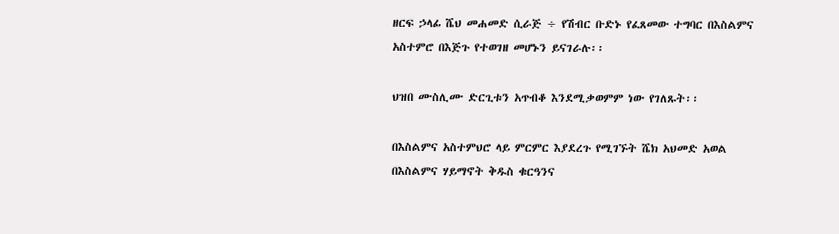ዘርፍ ኃላፊ ሼህ መሐመድ ሲራጅ ÷ የሽብር ቡድኑ የፈጸመው ተግባር በእስልምና አስተምሮ በእጅጉ የተወገዘ መሆኑን ይናገራሉ፡፡

ህዝበ ሙስሊሙ ድርጊቱን አጥብቆ እንደሚቃወምም ነው የገለጹት፡፡

በእስልምና አስተምህሮ ላይ ምርምር እያደረጉ የሚገኙት ሼክ አህመድ አወል በእስልምና ሃይማኖት ቅዱስ ቁርዓንና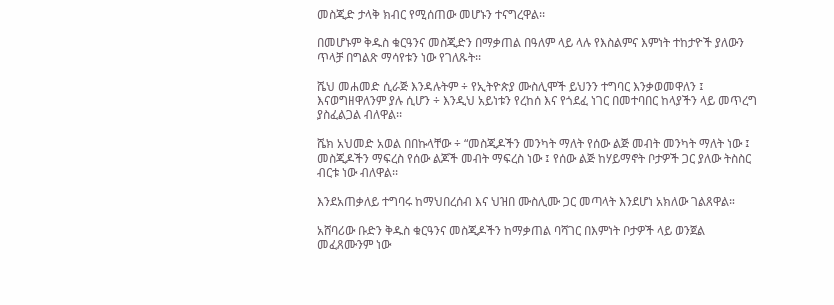መስጂድ ታላቅ ክብር የሚሰጠው መሆኑን ተናግረዋል፡፡

በመሆኑም ቅዱስ ቁርዓንና መስጂድን በማቃጠል በዓለም ላይ ላሉ የእስልምና እምነት ተከታዮች ያለውን ጥላቻ በግልጽ ማሳየቱን ነው የገለጹት፡፡

ሼህ መሐመድ ሲራጅ እንዳሉትም ÷ የኢትዮጵያ ሙስሊሞች ይህንን ተግባር እንቃወመዋለን ፤ እናወግዘዋለንም ያሉ ሲሆን ÷ እንዲህ አይነቱን የረከሰ እና የጎደፈ ነገር በመተባበር ከላያችን ላይ መጥረግ ያስፈልጋል ብለዋል፡፡

ሼክ አህመድ አወል በበኩላቸው ÷ “መስጂዶችን መንካት ማለት የሰው ልጅ መብት መንካት ማለት ነው ፤ መስጂዶችን ማፍረስ የሰው ልጆች መብት ማፍረስ ነው ፤ የሰው ልጅ ከሃይማኖት ቦታዎች ጋር ያለው ትስስር ብርቱ ነው ብለዋል፡፡

እንደአጠቃለይ ተግባሩ ከማህበረሰብ እና ህዝበ ሙስሊሙ ጋር መጣላት እንደሆነ አክለው ገልጸዋል።

አሸባሪው ቡድን ቅዱስ ቁርዓንና መስጂዶችን ከማቃጠል ባሻገር በእምነት ቦታዎች ላይ ወንጀል መፈጸሙንም ነው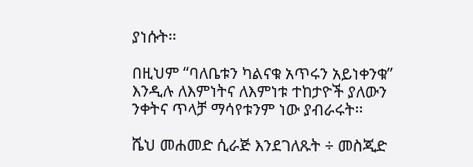ያነሱት፡፡

በዚህም “ባለቤቱን ካልናቁ አጥሩን አይነቀንቁ” እንዲሉ ለእምነትና ለእምነቱ ተከታዮች ያለውን ንቀትና ጥላቻ ማሳየቱንም ነው ያብራሩት፡፡

ሼህ መሐመድ ሲራጅ እንደገለጹት ÷ መስጂድ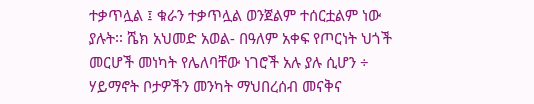ተቃጥሏል ፤ ቁራን ተቃጥሏል ወንጀልም ተሰርቷልም ነው ያሉት፡፡ ሼክ አህመድ አወል- በዓለም አቀፍ የጦርነት ህጎች መርሆች መነካት የሌለባቸው ነገሮች አሉ ያሉ ሲሆን ÷ ሃይማኖት ቦታዎችን መንካት ማህበረሰብ መናቅና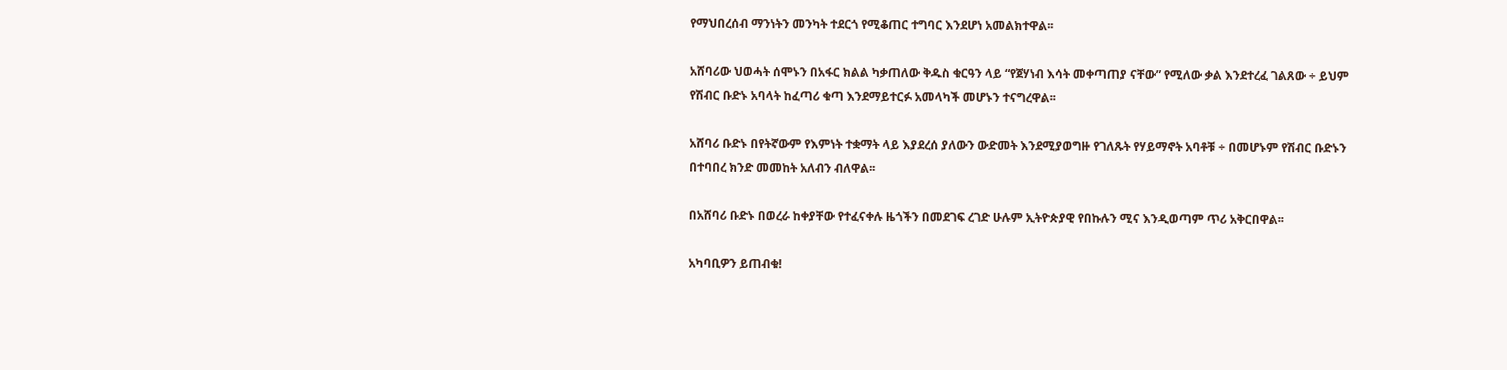የማህበረሰብ ማንነትን መንካት ተደርጎ የሚቆጠር ተግባር እንደሆነ አመልክተዋል፡፡

አሸባሪው ህወሓት ሰሞኑን በአፋር ክልል ካቃጠለው ቅዱስ ቁርዓን ላይ “የጀሃነብ እሳት መቀጣጠያ ናቸው” የሚለው ቃል እንደተረፈ ገልጸው ÷ ይህም የሽብር ቡድኑ አባላት ከፈጣሪ ቁጣ እንደማይተርፉ አመላካች መሆኑን ተናግረዋል፡፡

አሸባሪ ቡድኑ በየትኛውም የእምነት ተቋማት ላይ እያደረሰ ያለውን ውድመት እንደሚያወግዙ የገለጹት የሃይማኖት አባቶቹ ÷ በመሆኑም የሽብር ቡድኑን በተባበረ ክንድ መመከት አለብን ብለዋል፡፡

በአሸባሪ ቡድኑ በወረራ ከቀያቸው የተፈናቀሉ ዜጎችን በመደገፍ ረገድ ሁሉም ኢትዮጵያዊ የበኩሉን ሚና እንዲወጣም ጥሪ አቅርበዋል፡፡

አካባቢዎን ይጠብቁ!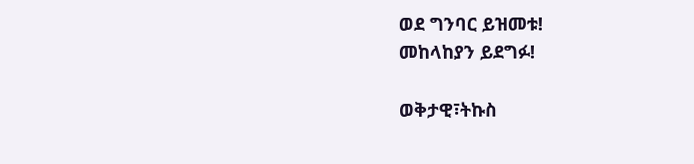ወደ ግንባር ይዝመቱ!
መከላከያን ይደግፉ!

ወቅታዊ፣ትኩስ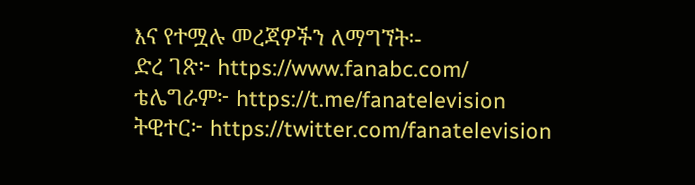እና የተሟሉ መረጃዎችን ለማግኘት፡-
ድረ ገጽ፦ https://www.fanabc.com/
ቴሌግራም፦ https://t.me/fanatelevision
ትዊተር፦ https://twitter.com/fanatelevision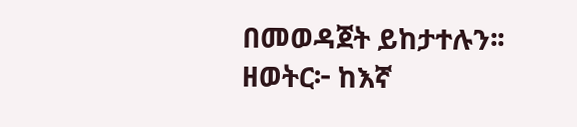በመወዳጀት ይከታተሉን፡፡
ዘወትር፦ ከእኛ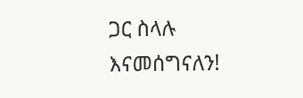ጋር ስላሉ እናመሰግናለን!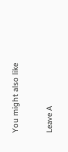You might also like

Leave A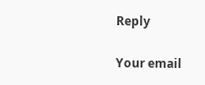Reply

Your email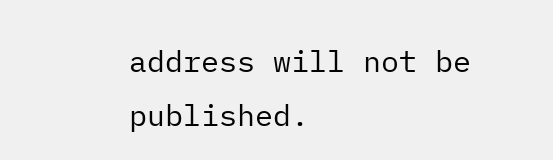address will not be published.